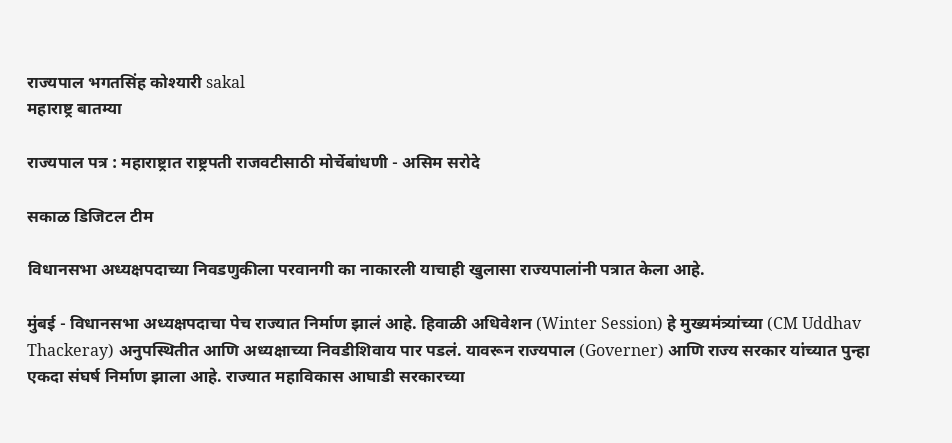राज्यपाल भगतसिंह कोश्यारी sakal
महाराष्ट्र बातम्या

राज्यपाल पत्र : महाराष्ट्रात राष्ट्रपती राजवटीसाठी मोर्चेबांधणी - असिम सरोदे

सकाळ डिजिटल टीम

विधानसभा अध्यक्षपदाच्या निवडणुकीला परवानगी का नाकारली याचाही खुलासा राज्यपालांनी पत्रात केला आहे.

मुंबई - विधानसभा अध्यक्षपदाचा पेच राज्यात निर्माण झालं आहे. हिवाळी अधिवेशन (Winter Session) हे मुख्यमंत्र्यांच्या (CM Uddhav Thackeray) अनुपस्थितीत आणि अध्यक्षाच्या निवडीशिवाय पार पडलं. यावरून राज्यपाल (Governer) आणि राज्य सरकार यांच्यात पुन्हा एकदा संघर्ष निर्माण झाला आहे. राज्यात महाविकास आघाडी सरकारच्या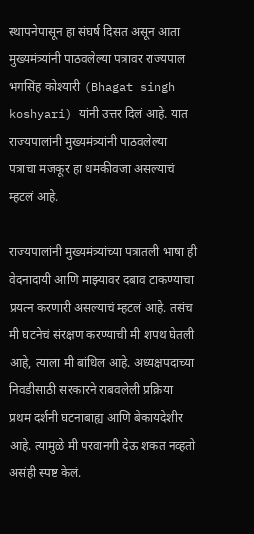स्थापनेपासून हा संघर्ष दिसत असून आता मुख्यमंत्र्यांनी पाठवलेल्या पत्रावर राज्यपाल भगसिंह कोश्यारी (Bhagat singh koshyari) यांनी उत्तर दिलं आहे. यात राज्यपालांनी मुख्यमंत्र्यांनी पाठवलेल्या पत्राचा मजकूर हा धमकीवजा असल्याचं म्हटलं आहे.

राज्यपालांनी मुख्यमंत्र्यांच्या पत्रातली भाषा ही वेदनादायी आणि माझ्यावर दबाव टाकण्याचा प्रयत्न करणारी असल्याचं म्हटलं आहे. तसंच मी घटनेचं संरक्षण करण्याची मी शपथ घेतली आहे, त्याला मी बांधिल आहे. अध्यक्षपदाच्या निवडीसाठी सरकारने राबवलेली प्रक्रिया प्रथम दर्शनी घटनाबाह्य आणि बेकायदेशीर आहे. त्यामुळे मी परवानगी देऊ शकत नव्हतो असंही स्पष्ट केलं.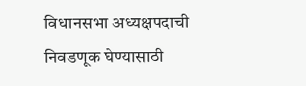विधानसभा अध्यक्षपदाची निवडणूक घेण्यासाठी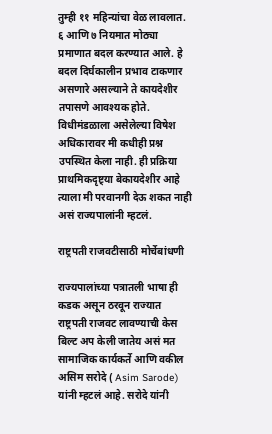तुम्ही ११ महिन्यांचा वेळ लावलात. ६ आणि ७ नियमात मोठ्या प्रमाणात बदल करण्यात आले. हे बदल दिर्घकालीन प्रभाव टाकणार असणारे असल्याने ते कायदेशीर तपासणे आवश्यक होते. विधीमंडळाला असेलेल्या विषेश अधिकारावर मी कधीही प्रश्न उपस्थित केला नाही. ही प्रक्रिया प्राथमिकदृष्ट्या बेकायदेशीर आहे त्याला मी परवानगी देऊ शकत नाही असं राज्यपालांनी म्हटलं.

राष्ट्रपती राजवटीसाठी मोर्चेबांधणी

राज्यपालांच्या पत्रातली भाषा ही कडक असून ठरवून राज्यात राष्ट्रपती राजवट लावण्याची केस बिल्ट अप केली जातेय असं मत सामाजिक कार्यकर्ते आणि वकील असिम सरोदे ( Asim Sarode) यांनी म्हटलं आहे. सरोदे यांनी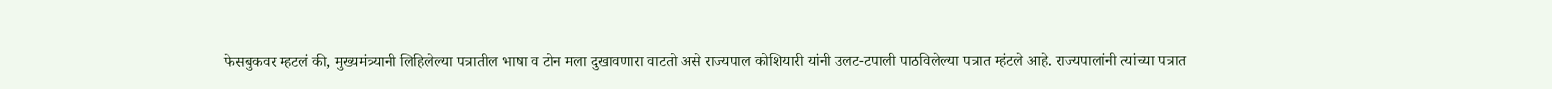फेसबुकवर म्हटलं की, मुख्यमंत्र्यानी लिहिलेल्या पत्रातील भाषा व टोन मला दुखावणारा वाटतो असे राज्यपाल कोशियारी यांनी उलट-टपाली पाठविलेल्या पत्रात म्हंटले आहे. राज्यपालांनी त्यांच्या पत्रात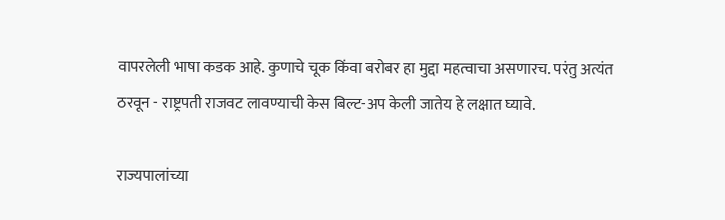वापरलेली भाषा कडक आहे. कुणाचे चूक किंवा बरोबर हा मुद्दा महत्वाचा असणारच. परंतु अत्यंत ठरवून - राष्ट्रपती राजवट लावण्याची केस बिल्ट-अप केली जातेय हे लक्षात घ्यावे.

राज्यपालांच्या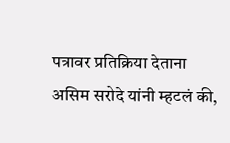पत्रावर प्रतिक्रिया देताना असिम सरोदे यांनी म्हटलं की,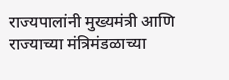राज्यपालांनी मुख्यमंत्री आणि राज्याच्या मंत्रिमंडळाच्या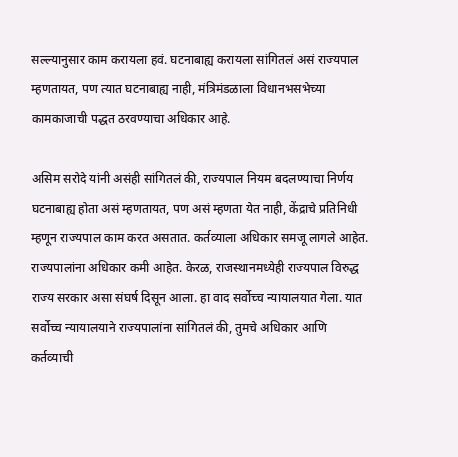सल्ल्यानुसार काम करायला हवं. घटनाबाह्य करायला सांगितलं असं राज्यपाल म्हणतायत, पण त्यात घटनाबाह्य नाही, मंत्रिमंडळाला विधानभसभेच्या कामकाजाची पद्धत ठरवण्याचा अधिकार आहे.

असिम सरोदे यांनी असंही सांगितलं की, राज्यपाल नियम बदलण्याचा निर्णय घटनाबाह्य होता असं म्हणतायत, पण असं म्हणता येत नाही, केंद्राचे प्रतिनिधी म्हणून राज्यपाल काम करत असतात. कर्तव्याला अधिकार समजू लागले आहेत. राज्यपालांना अधिकार कमी आहेत. केरळ, राजस्थानमध्येही राज्यपाल विरुद्ध राज्य सरकार असा संघर्ष दिसून आला. हा वाद सर्वोच्च न्यायालयात गेला. यात सर्वोच्च न्यायालयाने राज्यपालांना सांगितलं की, तुमचे अधिकार आणि कर्तव्याची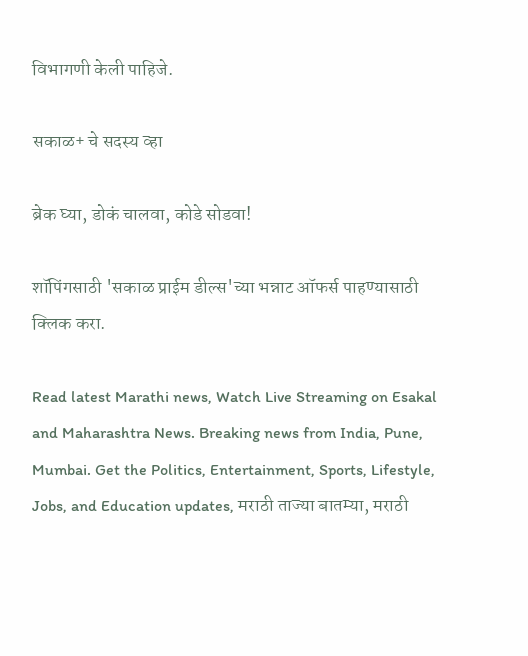विभागणी केली पाहिजे.

सकाळ+ चे सदस्य व्हा

ब्रेक घ्या, डोकं चालवा, कोडे सोडवा!

शॉपिंगसाठी 'सकाळ प्राईम डील्स'च्या भन्नाट ऑफर्स पाहण्यासाठी क्लिक करा.

Read latest Marathi news, Watch Live Streaming on Esakal and Maharashtra News. Breaking news from India, Pune, Mumbai. Get the Politics, Entertainment, Sports, Lifestyle, Jobs, and Education updates, मराठी ताज्या बातम्या, मराठी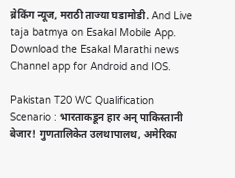ब्रेकिंग न्यूज, मराठी ताज्या घडामोडी. And Live taja batmya on Esakal Mobile App. Download the Esakal Marathi news Channel app for Android and IOS.

Pakistan T20 WC Qualification Scenario : भारताकडून हार अन् पाकिस्तानी बेजार! गुणतालिकेत उलथापालथ, अमेरिका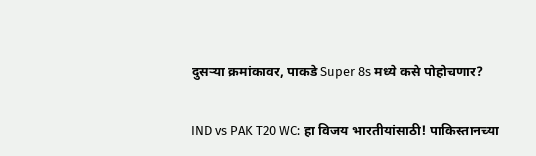दुसऱ्या क्रमांकावर, पाकडे Super 8s मध्ये कसे पोहोचणार?

IND vs PAK T20 WC: हा विजय भारतीयांसाठी! पाकिस्तानच्या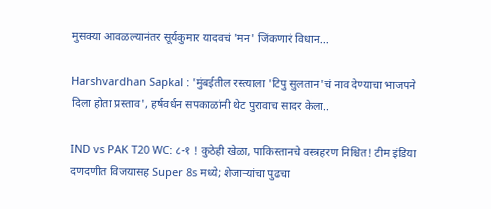मुसक्या आवळल्यानंतर सूर्यकुमार यादवचं 'मन' जिंकणारं विधान...

Harshvardhan Sapkal : 'मुंबईतील रस्त्याला 'टिपु सुलतान'चं नाव देण्याचा भाजपने दिला होता प्रस्ताव', हर्षवर्धन सपकाळांनी थेट पुरावाच सादर केला..

IND vs PAK T20 WC: ८-१ ! कुठेही खेळा, पाकिस्तानचे वस्त्रहरण निश्चित! टीम इंडिया दणदणीत विजयासह Super 8s मध्ये; शेजाऱ्यांचा पुढचा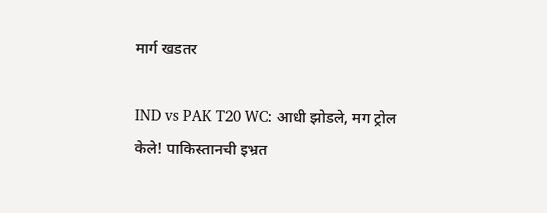मार्ग खडतर

IND vs PAK T20 WC: आधी झोडले, मग ट्रोल केले! पाकिस्तानची इभ्रत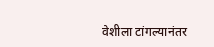वेशीला टांगल्यानंतर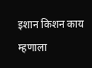इशान किशन काय म्हणाला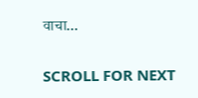वाचा...

SCROLL FOR NEXT